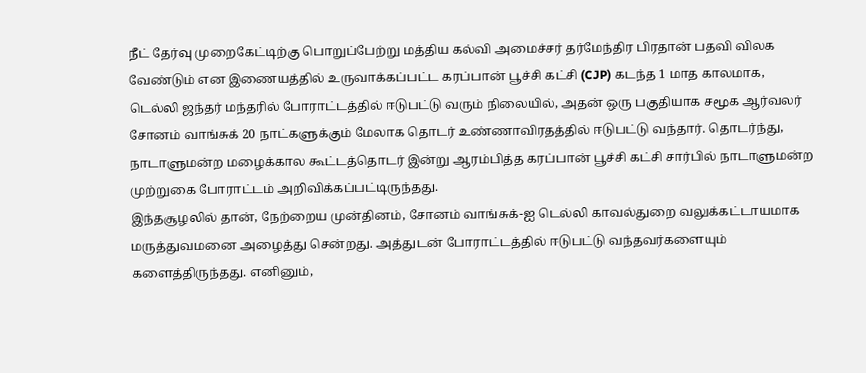நீட் தேர்வு முறைகேட்டிற்கு பொறுப்பேற்று மத்திய கல்வி அமைச்சர் தர்மேந்திர பிரதான் பதவி விலக வேண்டும் என இணையத்தில் உருவாக்கப்பட்ட கரப்பான் பூச்சி கட்சி (CJP) கடந்த 1 மாத காலமாக, டெல்லி ஜந்தர் மந்தரில் போராட்டத்தில் ஈடுபட்டு வரும் நிலையில், அதன் ஒரு பகுதியாக சமூக ஆர்வலர் சோனம் வாங்சுக் 20 நாட்களுக்கும் மேலாக தொடர் உண்ணாவிரதத்தில் ஈடுபட்டு வந்தார். தொடர்ந்து, நாடாளுமன்ற மழைக்கால கூட்டத்தொடர் இன்று ஆரம்பித்த கரப்பான் பூச்சி கட்சி சார்பில் நாடாளுமன்ற முற்றுகை போராட்டம் அறிவிக்கப்பட்டிருந்தது.
இந்தசூழலில் தான், நேற்றைய முன்தினம், சோனம் வாங்சுக்-ஐ டெல்லி காவல்துறை வலுக்கட்டாயமாக மருத்துவமனை அழைத்து சென்றது. அத்துடன் போராட்டத்தில் ஈடுபட்டு வந்தவர்களையும் களைத்திருந்தது. எனினும்,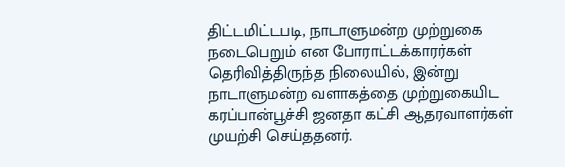திட்டமிட்டபடி, நாடாளுமன்ற முற்றுகை நடைபெறும் என போராட்டக்காரர்கள் தெரிவித்திருந்த நிலையில், இன்று நாடாளுமன்ற வளாகத்தை முற்றுகையிட கரப்பான்பூச்சி ஜனதா கட்சி ஆதரவாளர்கள் முயற்சி செய்ததனர்.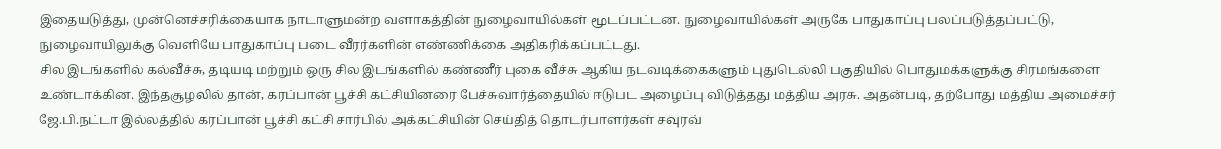இதையடுத்து, முன்னெச்சரிக்கையாக நாடாளுமன்ற வளாகத்தின் நுழைவாயில்கள் மூடப்பட்டன. நுழைவாயில்கள் அருகே பாதுகாப்பு பலப்படுத்தப்பட்டு, நுழைவாயிலுக்கு வெளியே பாதுகாப்பு படை வீரர்களின் எண்ணிக்கை அதிகரிக்கப்பட்டது.
சில இடங்களில் கல்வீச்சு, தடியடி மற்றும் ஒரு சில இடங்களில் கண்ணீர் புகை வீச்சு ஆகிய நடவடிக்கைகளும் புதுடெல்லி பகுதியில் பொதுமக்களுக்கு சிரமங்களை உண்டாக்கின. இந்தசூழலில் தான், கரப்பான் பூச்சி கட்சியினரை பேச்சுவார்த்தையில் ஈடுபட அழைப்பு விடுத்தது மத்திய அரசு. அதன்படி, தற்போது மத்திய அமைச்சர் ஜே.பி.நட்டா இல்லத்தில் கரப்பான் பூச்சி கட்சி சார்பில் அக்கட்சியின் செய்தித் தொடர்பாளர்கள் சவுரவ்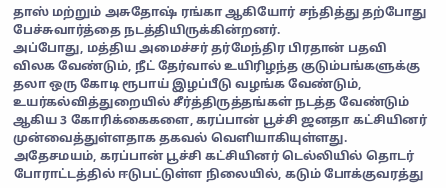தாஸ் மற்றும் அசுதோஷ் ரங்கா ஆகியோர் சந்தித்து தற்போது பேச்சுவார்த்தை நடத்தியிருக்கின்றனர்.
அப்போது, மத்திய அமைச்சர் தர்மேந்திர பிரதான் பதவி விலக வேண்டும், நீட் தேர்வால் உயிரிழந்த குடும்பங்களுக்கு தலா ஒரு கோடி ரூபாய் இழப்பீடு வழங்க வேண்டும், உயர்கல்வித்துறையில் சீர்த்திருத்தங்கள் நடத்த வேண்டும் ஆகிய 3 கோரிக்கைகளை, கரப்பான் பூச்சி ஜனதா கட்சியினர் முன்வைத்துள்ளதாக தகவல் வெளியாகியுள்ளது.
அதேசமயம், கரப்பான் பூச்சி கட்சியினர் டெல்லியில் தொடர் போராட்டத்தில் ஈடுபட்டுள்ள நிலையில், கடும் போக்குவரத்து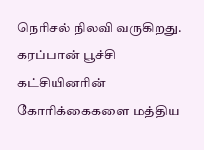நெரிசல் நிலவி வருகிறது. கரப்பான் பூச்சி கட்சியினரின் கோரிக்கைகளை மத்திய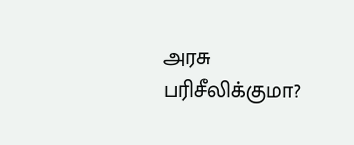அரசு பரிசீலிக்குமா?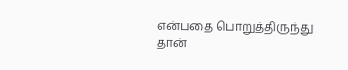என்பதை பொறுத்திருந்து தான்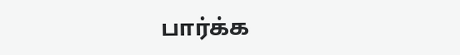பார்க்க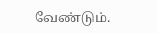வேண்டும்.